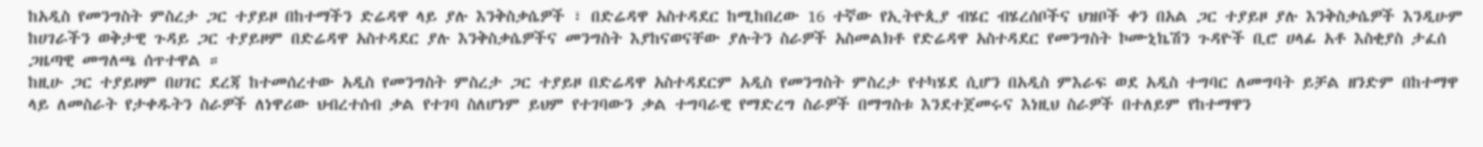ከአዲስ የመንግስት ምስረታ ጋር ተያይዞ በከተማችን ድሬዳዋ ላይ ያሉ እንቅስቃሴዎች ፣ በድሬዳዋ አስተዳደር ከሚከበረው 16 ተኛው የኢትዮጲያ ብሄር ብሄረሰቦችና ህዝቦች ቀን በአል ጋር ተያይዞ ያሉ እንቅስቃሴዎች እንዲሁም ከሀገራችን ወቅታዊ ጉዳይ ጋር ተያይዞም በድሬዳዋ አስተዳደር ያሉ እንቅስቃሴዎችና መንግስት እያከናወናቸው ያሉትን ስራዎች አስመልክቶ የድሬዳዋ አስተዳደር የመንግስት ኮሙኒኬሽን ጉዳዮች ቢሮ ሀላፊ አቶ እስቂያስ ታፈሰ ጋዜጣዊ መግለጫ ሰጥተዋል ።
ከዚሁ ጋር ተያይዞም በሀገር ደረጃ ከተመሰረተው አዲስ የመንግስት ምስረታ ጋር ተያይዞ በድሬዳዋ አስተዳደርም አዲስ የመንግስት ምስረታ የተካሄደ ሲሆን በአዲስ ምእራፍ ወደ አዲስ ተግባር ለመግባት ይቻል ዘንድም በከተማዋ ላይ ለመስራት የታቀዱትን ስራዎች ለነዋሪው ህብረተሰብ ቃል የተገባ ስለሆነም ይህም የተገባውን ቃል ተግባራዊ የማድረግ ስራዎች በማግስቱ እንደተጀመሩና እነዚህ ስራዎች በተለይም የከተማዋን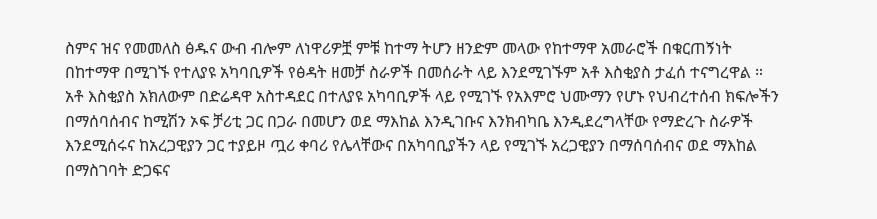ስምና ዝና የመመለስ ፅዱና ውብ ብሎም ለነዋሪዎቿ ምቹ ከተማ ትሆን ዘንድም መላው የከተማዋ አመራሮች በቁርጠኝነት በከተማዋ በሚገኙ የተለያዩ አካባቢዎች የፅዳት ዘመቻ ስራዎች በመሰራት ላይ እንደሚገኙም አቶ እስቂያስ ታፈሰ ተናግረዋል ።
አቶ እስቂያስ አክለውም በድሬዳዋ አስተዳደር በተለያዩ አካባቢዎች ላይ የሚገኙ የአእምሮ ህሙማን የሆኑ የህብረተሰብ ክፍሎችን በማሰባሰብና ከሚሽን ኦፍ ቻሪቲ ጋር በጋራ በመሆን ወደ ማእከል እንዲገቡና እንክብካቤ እንዲደረግላቸው የማድረጉ ስራዎች እንደሚሰሩና ከአረጋዊያን ጋር ተያይዞ ጧሪ ቀባሪ የሌላቸውና በአካባቢያችን ላይ የሚገኙ አረጋዊያን በማሰባሰብና ወደ ማእከል በማስገባት ድጋፍና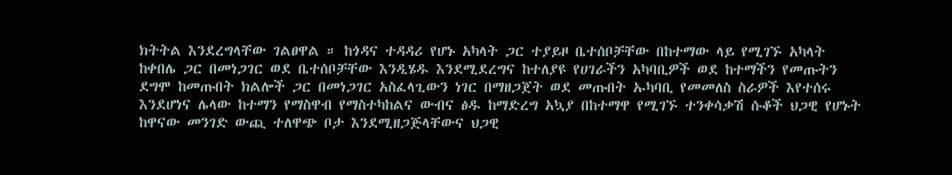ክትትል እንደረግላቸው ገልፀዋል ። ከጎዳና ተዳዳሪ የሆኑ አካላት ጋር ተያይዞ ቤተሰቦቻቸው በከተማው ላይ የሚገኙ አካላት ከቀበሌ ጋር በመነጋገር ወደ ቤተሰቦቻቸው እንዲሄዱ እንደሚደረግና ከተለያዩ የሀገራችን አካባቢዎች ወደ ከተማችን የመጡትን ደግሞ ከመጡበት ክልሎች ጋር በመነጋገር አስፈላጊውን ነገር በማዘጋጀት ወደ መጡበት ኡካባቢ የመመለስ ስራዎች እየተሰሩ እንደሆነና ሌላው ከተማን የማስዋብ የማስተካከልና ውብና ፅዱ ከማድረግ አኳያ በከተማዋ የሚገኙ ተንቀሳቃሽ ሱቆች ህጋዊ የሆኑት ከዋናው መንገድ ውጪ ተለዋጭ ቦታ እንደሚዘጋጅላቸውና ህጋዊ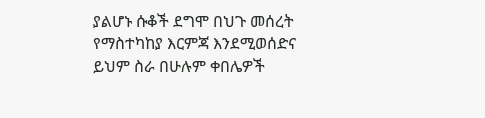ያልሆኑ ሱቆች ደግሞ በህጉ መሰረት የማስተካከያ እርምጃ እንደሚወሰድና ይህም ስራ በሁሉም ቀበሌዎች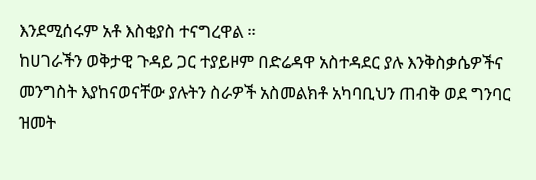እንደሚሰሩም አቶ እስቂያስ ተናግረዋል ።
ከሀገራችን ወቅታዊ ጉዳይ ጋር ተያይዞም በድሬዳዋ አስተዳደር ያሉ እንቅስቃሴዎችና መንግስት እያከናወናቸው ያሉትን ስራዎች አስመልክቶ አካባቢህን ጠብቅ ወደ ግንባር ዝመት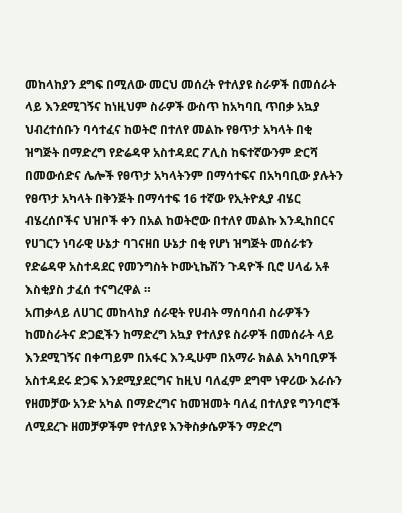መከላከያን ደግፍ በሚለው መርህ መሰረት የተለያዩ ስራዎች በመሰራት ላይ እንደሚገኝና ከነዚህም ስራዎች ውስጥ ከአካባቢ ጥበቃ አኳያ ህብረተሰቡን ባሳተፈና ከወትሮ በተለየ መልኩ የፀጥታ አካላት በቂ ዝግጅት በማድረግ የድሬዳዋ አስተዳደር ፖሊስ ከፍተኛውንም ድርሻ በመውሰድና ሌሎች የፀጥታ አካላትንም በማሳተፍና በአካባቢው ያሉትን የፀጥታ አካላት በቅንጅት በማሳተፍ 16 ተኛው የኢትዮጲያ ብሄር ብሄረሰቦችና ህዝቦች ቀን በአል ከወትሮው በተለየ መልኩ እንዲከበርና የሀገርን ነባራዊ ሁኔታ ባገናዘበ ሁኔታ በቂ የሆነ ዝግጅት መሰራቱን የድሬዳዋ አስተዳደር የመንግስት ኮሙኒኬሽን ጉዳዮች ቢሮ ሀላፊ አቶ እስቂያስ ታፈሰ ተናግረዋል ።
አጠቃላይ ለሀገር መከላከያ ሰራዊት የሀብት ማሰባሰብ ስራዎችን ከመስራትና ድጋፎችን ከማድረግ አኳያ የተለያዩ ስራዎች በመሰራት ላይ እንደሚገኝና በቀጣይም በአፋር እንዲሁም በአማራ ክልል አካባቢዎች አስተዳደሩ ድጋፍ እንደሚያደርግና ከዚህ ባለፈም ደግሞ ነዋሪው እራሱን የዘመቻው አንድ አካል በማድረግና ከመዝመት ባለፈ በተለያዩ ግንባሮች ለሚደረጉ ዘመቻዎችም የተለያዩ እንቅስቃሴዎችን ማድረግ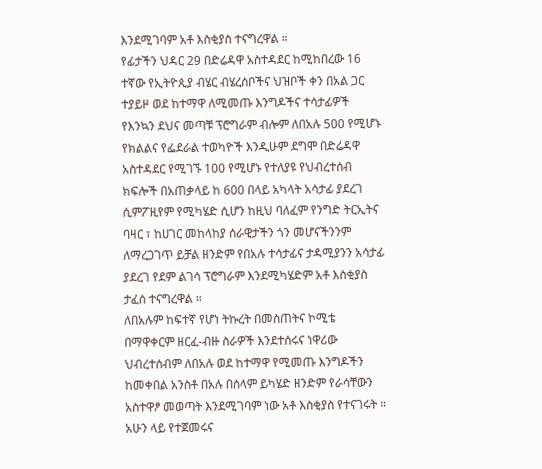እንደሚገባም አቶ እስቂያስ ተናግረዋል ።
የፊታችን ህዳር 29 በድሬዳዋ አስተዳደር ከሚከበረው 16 ተኛው የኢትዮጲያ ብሄር ብሄረሰቦችና ህዝቦች ቀን በአል ጋር ተያይዞ ወደ ከተማዋ ለሚመጡ እንግዶችና ተሳታፊዎች የእንኳን ደህና መጣቹ ፕሮግራም ብሎም ለበአሉ 500 የሚሆኑ የክልልና የፌደራል ተወካዮች እንዲሁም ደግሞ በድሬዳዋ አስተዳደር የሚገኙ 100 የሚሆኑ የተለያዩ የህብረተሰብ ክፍሎች በአጠቃላይ ከ 600 በላይ አካላት አሳታፊ ያደረገ ሲምፖዚየም የሚካሄድ ሲሆን ከዚህ ባለፈም የንግድ ትርኢትና ባዛር ፣ ከሀገር መከላከያ ሰራዊታችን ጎን መሆናችንንም ለማረጋገጥ ይቻል ዘንድም የበአሉ ተሳታፊና ታዳሚያንን አሳታፊ ያደረገ የደም ልገሳ ፕሮግራም እንደሚካሄድም አቶ እስቂያስ ታፈሰ ተናግረዋል ።
ለበአሉም ከፍተኛ የሆነ ትኩረት በመስጠትና ኮሚቴ በማዋቀርም ዘርፈ-ብዙ ስራዎች እንደተሰሩና ነዋሪው ህብረተሰብም ለበአሉ ወደ ከተማዋ የሚመጡ እንግዶችን ከመቀበል አንስቶ በአሉ በሰላም ይካሄድ ዘንድም የራሳቸውን አስተዋፆ መወጣት እንደሚገባም ነው አቶ እስቂያስ የተናገሩት ።
አሁን ላይ የተጀመሩና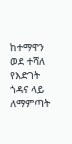ከተማዋን ወደ ተሻለ የእድገት ጎዳና ላይ ለማምጣት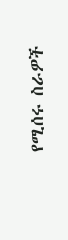የሚሰሩ ስራዎች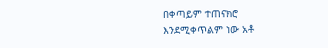በቀጣይም ተጠናክሮ እንደሚቀጥልም ነው አቶ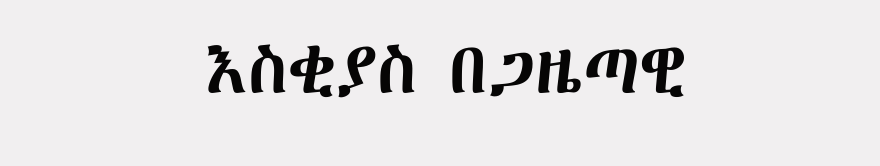እስቂያስ በጋዜጣዊ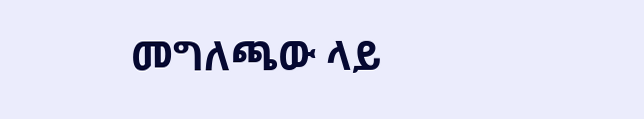መግለጫው ላይ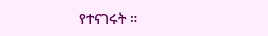የተናገሩት ።